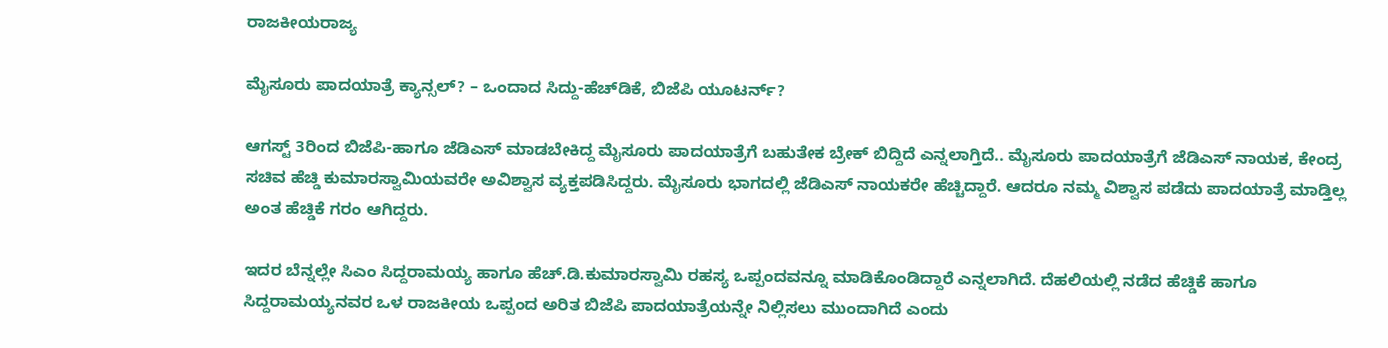ರಾಜಕೀಯರಾಜ್ಯ

ಮೈಸೂರು ಪಾದಯಾತ್ರೆ ಕ್ಯಾನ್ಸಲ್? – ಒಂದಾದ ಸಿದ್ದು-ಹೆಚ್‌ಡಿಕೆ, ಬಿಜೆಪಿ ಯೂಟರ್ನ್?

ಆಗಸ್ಟ್ 3ರಿಂದ ಬಿಜೆಪಿ-ಹಾಗೂ ಜೆಡಿಎಸ್ ಮಾಡಬೇಕಿದ್ದ ಮೈಸೂರು ಪಾದಯಾತ್ರೆಗೆ ಬಹುತೇಕ ಬ್ರೇಕ್ ಬಿದ್ದಿದೆ ಎನ್ನಲಾಗ್ತಿದೆ.. ಮೈಸೂರು ಪಾದಯಾತ್ರೆಗೆ ಜೆಡಿಎಸ್ ನಾಯಕ, ಕೇಂದ್ರ ಸಚಿವ ಹೆಚ್ಡಿ ಕುಮಾರಸ್ವಾಮಿಯವರೇ ಅವಿಶ್ವಾಸ ವ್ಯಕ್ತಪಡಿಸಿದ್ದರು. ಮೈಸೂರು ಭಾಗದಲ್ಲಿ ಜೆಡಿಎಸ್ ನಾಯಕರೇ ಹೆಚ್ಚಿದ್ದಾರೆ. ಆದರೂ ನಮ್ಮ ವಿಶ್ವಾಸ ಪಡೆದು ಪಾದಯಾತ್ರೆ ಮಾಡ್ತಿಲ್ಲ ಅಂತ ಹೆಚ್ಡಿಕೆ ಗರಂ ಆಗಿದ್ದರು.

ಇದರ ಬೆನ್ನಲ್ಲೇ ಸಿಎಂ ಸಿದ್ದರಾಮಯ್ಯ ಹಾಗೂ ಹೆಚ್.ಡಿ.ಕುಮಾರಸ್ವಾಮಿ ರಹಸ್ಯ ಒಪ್ಪಂದವನ್ನೂ ಮಾಡಿಕೊಂಡಿದ್ದಾರೆ ಎನ್ನಲಾಗಿದೆ. ದೆಹಲಿಯಲ್ಲಿ ನಡೆದ ಹೆಚ್ಡಿಕೆ ಹಾಗೂ ಸಿದ್ದರಾಮಯ್ಯನವರ ಒಳ ರಾಜಕೀಯ ಒಪ್ಪಂದ ಅರಿತ ಬಿಜೆಪಿ ಪಾದಯಾತ್ರೆಯನ್ನೇ ನಿಲ್ಲಿಸಲು ಮುಂದಾಗಿದೆ ಎಂದು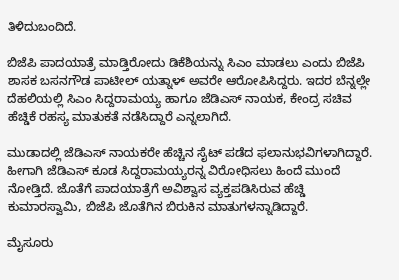ತಿಳಿದುಬಂದಿದೆ.

ಬಿಜೆಪಿ ಪಾದಯಾತ್ರೆ ಮಾಡ್ತಿರೋದು ಡಿಕೆಶಿಯನ್ನು ಸಿಎಂ ಮಾಡಲು ಎಂದು ಬಿಜೆಪಿ ಶಾಸಕ ಬಸನಗೌಡ ಪಾಟೀಲ್ ಯತ್ನಾಳ್ ಅವರೇ ಆರೋಪಿಸಿದ್ದರು. ಇದರ ಬೆನ್ನಲ್ಲೇ ದೆಹಲಿಯಲ್ಲಿ ಸಿಎಂ ಸಿದ್ದರಾಮಯ್ಯ ಹಾಗೂ ಜೆಡಿಎಸ್ ನಾಯಕ, ಕೇಂದ್ರ ಸಚಿವ ಹೆಚ್ಡಿಕೆ ರಹಸ್ಯ ಮಾತುಕತೆ ನಡೆಸಿದ್ದಾರೆ ಎನ್ನಲಾಗಿದೆ.

ಮುಡಾದಲ್ಲಿ ಜೆಡಿಎಸ್ ನಾಯಕರೇ ಹೆಚ್ಚಿನ ಸೈಟ್ ಪಡೆದ ಫಲಾನುಭವಿಗಳಾಗಿದ್ದಾರೆ. ಹೀಗಾಗಿ ಜೆಡಿಎಸ್ ಕೂಡ ಸಿದ್ದರಾಮಯ್ಯರನ್ನ ವಿರೋಧಿಸಲು ಹಿಂದೆ ಮುಂದೆ ನೋಡ್ತಿದೆ. ಜೊತೆಗೆ ಪಾದಯಾತ್ರೆಗೆ ಅವಿಶ್ವಾಸ ವ್ಯಕ್ತಪಡಿಸಿರುವ ಹೆಚ್ಡಿ ಕುಮಾರಸ್ವಾಮಿ, ಬಿಜೆಪಿ ಜೊತೆಗಿನ ಬಿರುಕಿನ ಮಾತುಗಳನ್ನಾಡಿದ್ದಾರೆ.

ಮೈಸೂರು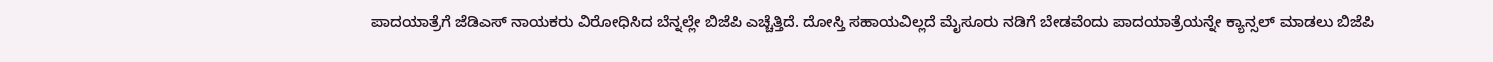ಪಾದಯಾತ್ರೆಗೆ ಜೆಡಿಎಸ್ ನಾಯಕರು ವಿರೋಧಿಸಿದ ಬೆನ್ನಲ್ಲೇ ಬಿಜೆಪಿ ಎಚ್ಚೆತ್ತಿದೆ. ದೋಸ್ತಿ ಸಹಾಯವಿಲ್ಲದೆ ಮೈಸೂರು ನಡಿಗೆ ಬೇಡವೆಂದು ಪಾದಯಾತ್ರೆಯನ್ನೇ ಕ್ಯಾನ್ಸಲ್ ಮಾಡಲು ಬಿಜೆಪಿ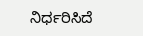ನಿರ್ಧರಿಸಿದೆ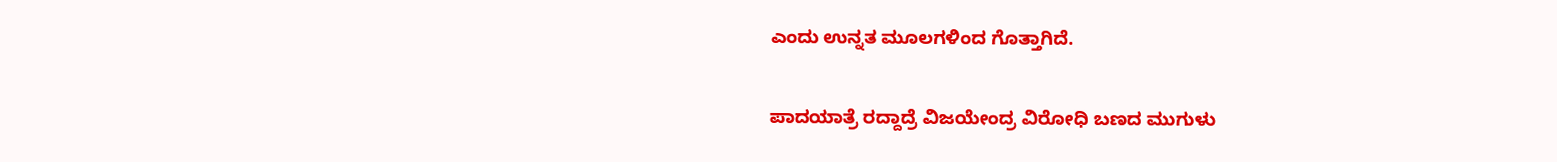ಎಂದು ಉನ್ನತ ಮೂಲಗಳಿಂದ ಗೊತ್ತಾಗಿದೆ.

ಪಾದಯಾತ್ರೆ ರದ್ದಾದ್ರೆ ವಿಜಯೇಂದ್ರ ವಿರೋಧಿ ಬಣದ ಮುಗುಳು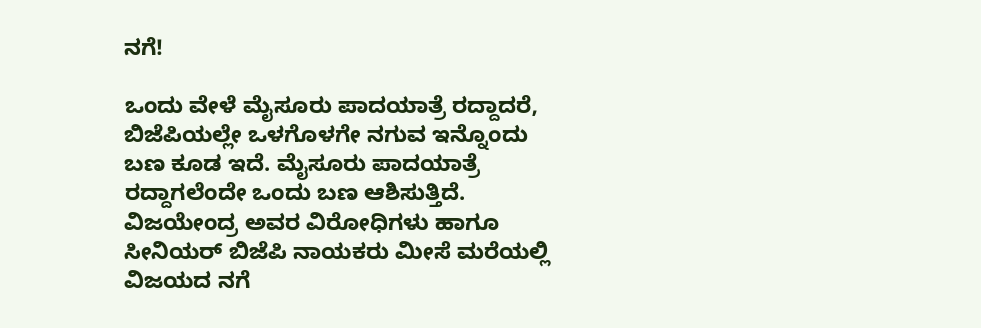ನಗೆ!

ಒಂದು ವೇಳೆ ಮೈಸೂರು ಪಾದಯಾತ್ರೆ ರದ್ದಾದರೆ, ಬಿಜೆಪಿಯಲ್ಲೇ ಒಳಗೊಳಗೇ ನಗುವ ಇನ್ನೊಂದು ಬಣ ಕೂಡ ಇದೆ. ಮೈಸೂರು ಪಾದಯಾತ್ರೆ ರದ್ದಾಗಲೆಂದೇ ಒಂದು ಬಣ ಆಶಿಸುತ್ತಿದೆ.  ವಿಜಯೇಂದ್ರ ಅವರ ವಿರೋಧಿಗಳು ಹಾಗೂ ಸೀನಿಯರ್ ಬಿಜೆಪಿ ನಾಯಕರು ಮೀಸೆ ಮರೆಯಲ್ಲಿ ವಿಜಯದ ನಗೆ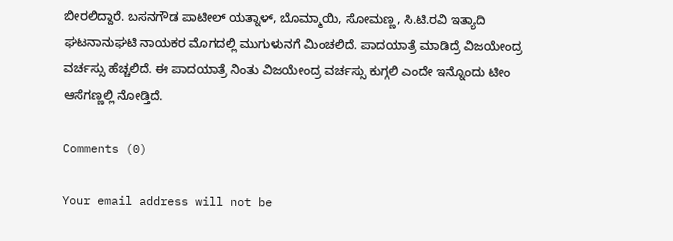ಬೀರಲಿದ್ದಾರೆ. ಬಸನಗೌಡ ಪಾಟೀಲ್ ಯತ್ನಾಳ್, ಬೊಮ್ಮಾಯಿ, ಸೋಮಣ್ಣ, ಸಿ.ಟಿ.ರವಿ ಇತ್ಯಾದಿ ಘಟನಾನುಘಟಿ ನಾಯಕರ ಮೊಗದಲ್ಲಿ ಮುಗುಳುನಗೆ ಮಿಂಚಲಿದೆ. ಪಾದಯಾತ್ರೆ ಮಾಡಿದ್ರೆ ವಿಜಯೇಂದ್ರ ವರ್ಚಸ್ಸು ಹೆಚ್ಚಲಿದೆ. ಈ ಪಾದಯಾತ್ರೆ ನಿಂತು ವಿಜಯೇಂದ್ರ ವರ್ಚಸ್ಸು ಕುಗ್ಗಲಿ ಎಂದೇ ಇನ್ನೊಂದು ಟೀಂ ಆಸೆಗಣ್ಣಲ್ಲಿ ನೋಡ್ತಿದೆ.

Comments (0)

Your email address will not be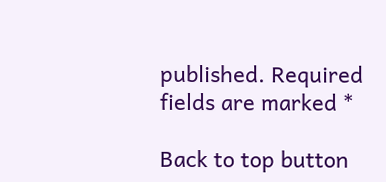published. Required fields are marked *

Back to top button